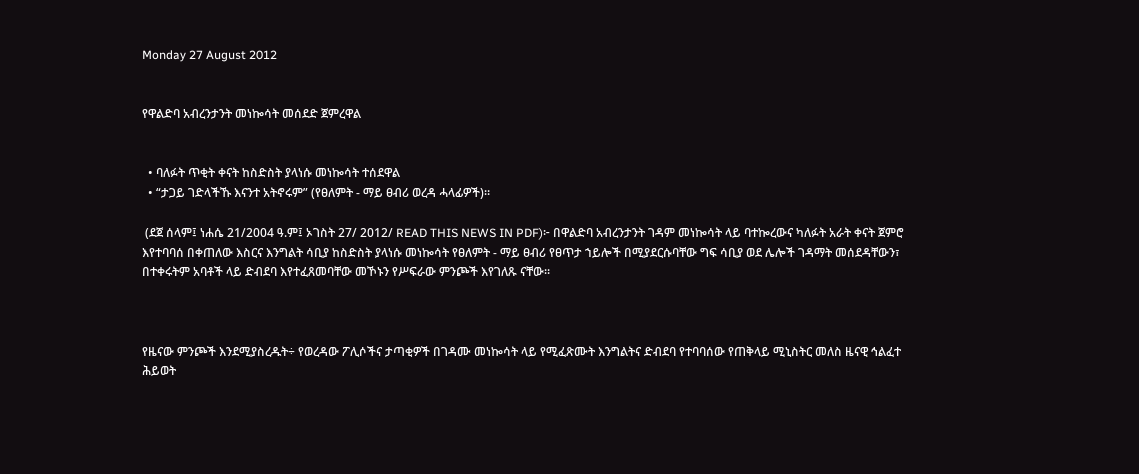Monday 27 August 2012


የዋልድባ አብረንታንት መነኰሳት መሰደድ ጀምረዋል


  • ባለፉት ጥቂት ቀናት ከስድስት ያላነሱ መነኰሳት ተሰደዋል
  • “ታጋይ ገድላችኹ እናንተ አትኖሩም” (የፀለምት - ማይ ፀብሪ ወረዳ ሓላፊዎች)።

 (ደጀ ሰላም፤ ነሐሴ 21/2004 ዓ.ም፤ ኦገስት 27/ 2012/ READ THIS NEWS IN PDF)፦ በዋልድባ አብረንታንት ገዳም መነኰሳት ላይ ባተኰረውና ካለፉት አራት ቀናት ጀምሮ እየተባባሰ በቀጠለው እስርና እንግልት ሳቢያ ከስድስት ያላነሱ መነኰሳት የፀለምት - ማይ ፀብሪ የፀጥታ ኀይሎች በሚያደርሱባቸው ግፍ ሳቢያ ወደ ሌሎች ገዳማት መሰደዳቸውን፣ በተቀሩትም አባቶች ላይ ድብደባ እየተፈጸመባቸው መኾኑን የሥፍራው ምንጮች እየገለጹ ናቸው፡፡



የዜናው ምንጮች እንደሚያስረዱት÷ የወረዳው ፖሊሶችና ታጣቂዎች በገዳሙ መነኰሳት ላይ የሚፈጽሙት እንግልትና ድብደባ የተባባሰው የጠቅላይ ሚኒስትር መለስ ዜናዊ ኅልፈተ ሕይወት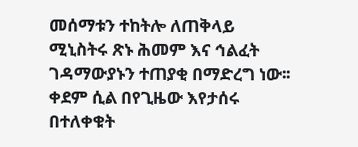መሰማቱን ተከትሎ ለጠቅላይ ሚኒስትሩ ጽኑ ሕመም እና ኅልፈት ገዳማውያኑን ተጠያቂ በማድረግ ነው፡፡ ቀደም ሲል በየጊዜው እየታሰሩ በተለቀቁት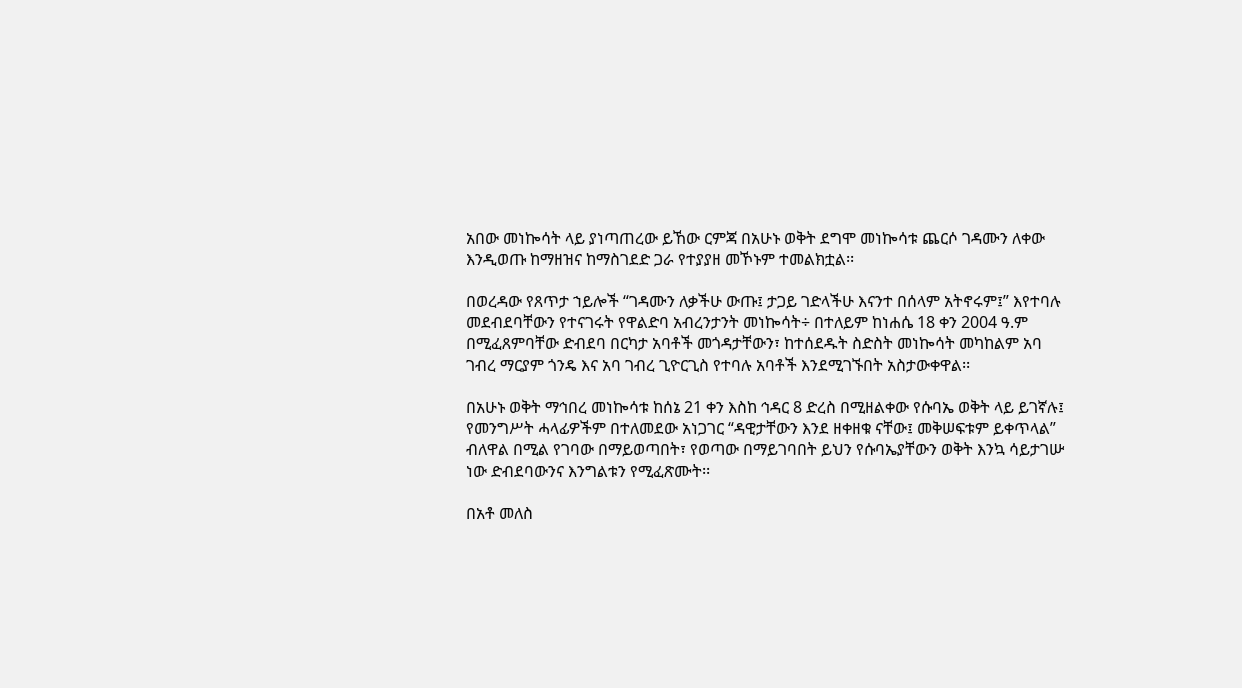አበው መነኰሳት ላይ ያነጣጠረው ይኸው ርምጃ በአሁኑ ወቅት ደግሞ መነኰሳቱ ጨርሶ ገዳሙን ለቀው እንዲወጡ ከማዘዝና ከማስገደድ ጋራ የተያያዘ መኾኑም ተመልክቷል፡፡

በወረዳው የጸጥታ ኀይሎች “ገዳሙን ለቃችሁ ውጡ፤ ታጋይ ገድላችሁ እናንተ በሰላም አትኖሩም፤” እየተባሉ መደብደባቸውን የተናገሩት የዋልድባ አብረንታንት መነኰሳት÷ በተለይም ከነሐሴ 18 ቀን 2004 ዓ.ም በሚፈጸምባቸው ድብደባ በርካታ አባቶች መጎዳታቸውን፣ ከተሰደዱት ስድስት መነኰሳት መካከልም አባ ገብረ ማርያም ጎንዴ እና አባ ገብረ ጊዮርጊስ የተባሉ አባቶች እንደሚገኙበት አስታውቀዋል፡፡

በአሁኑ ወቅት ማኅበረ መነኰሳቱ ከሰኔ 21 ቀን እስከ ኅዳር 8 ድረስ በሚዘልቀው የሱባኤ ወቅት ላይ ይገኛሉ፤ የመንግሥት ሓላፊዎችም በተለመደው አነጋገር “ዳዊታቸውን እንደ ዘቀዘቁ ናቸው፤ መቅሠፍቱም ይቀጥላል” ብለዋል በሚል የገባው በማይወጣበት፣ የወጣው በማይገባበት ይህን የሱባኤያቸውን ወቅት እንኳ ሳይታገሡ ነው ድብደባውንና እንግልቱን የሚፈጽሙት፡፡

በአቶ መለስ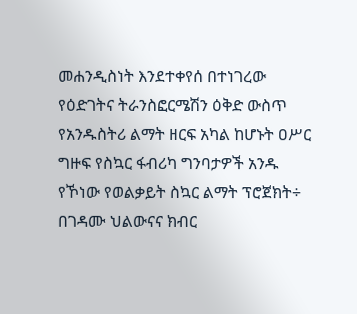መሐንዲስነት እንደተቀየሰ በተነገረው የዕድገትና ትራንስፎርሜሽን ዕቅድ ውስጥ የአንዱስትሪ ልማት ዘርፍ አካል ከሆኑት ዐሥር ግዙፍ የስኳር ፋብሪካ ግንባታዎች አንዱ የኾነው የወልቃይት ስኳር ልማት ፕሮጀክት÷ በገዳሙ ህልውናና ክብር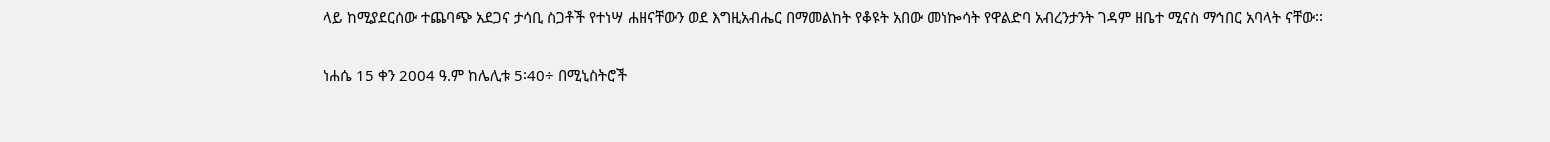ላይ ከሚያደርሰው ተጨባጭ አደጋና ታሳቢ ስጋቶች የተነሣ ሐዘናቸውን ወደ እግዚአብሔር በማመልከት የቆዩት አበው መነኰሳት የዋልድባ አብረንታንት ገዳም ዘቤተ ሚናስ ማኅበር አባላት ናቸው፡፡

ነሐሴ 15 ቀን 2004 ዓ.ም ከሌሊቱ 5፡40÷ በሚኒስትሮች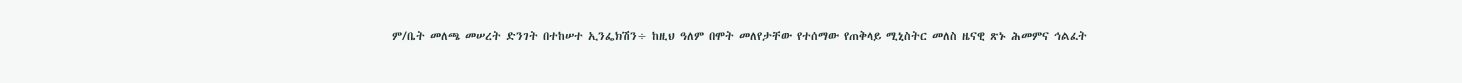ም/ቤት መለጫ መሠረት ድንገት በተከሠተ ኢንፌክሽን÷ ከዚህ ዓለም በሞት መለየታቸው የተሰማው የጠቅላይ ሚኒስትር መለስ ዜናዊ ጽኑ ሕመምና ኅልፈት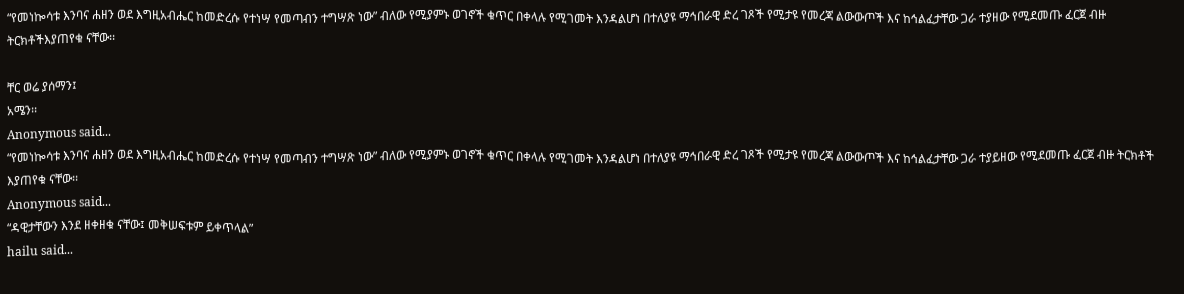“የመነኰሳቱ እንባና ሐዘን ወደ እግዚአብሔር ከመድረሱ የተነሣ የመጣብን ተግሣጽ ነው” ብለው የሚያምኑ ወገኖች ቁጥር በቀላሉ የሚገመት እንዳልሆነ በተለያዩ ማኅበራዊ ድረ ገጾች የሚታዩ የመረጃ ልውውጦች እና ከኅልፈታቸው ጋራ ተያዘው የሚደመጡ ፈርጀ ብዙ ትርክቶችእያጠየቁ ናቸው፡፡

ቸር ወሬ ያሰማን፤
አሜን፡፡
Anonymous said...
“የመነኰሳቱ እንባና ሐዘን ወደ እግዚአብሔር ከመድረሱ የተነሣ የመጣብን ተግሣጽ ነው” ብለው የሚያምኑ ወገኖች ቁጥር በቀላሉ የሚገመት እንዳልሆነ በተለያዩ ማኅበራዊ ድረ ገጾች የሚታዩ የመረጃ ልውውጦች እና ከኅልፈታቸው ጋራ ተያይዘው የሚደመጡ ፈርጀ ብዙ ትርክቶች እያጠየቁ ናቸው፡፡
Anonymous said...
“ዳዊታቸውን እንደ ዘቀዘቁ ናቸው፤ መቅሠፍቱም ይቀጥላል”
hailu said...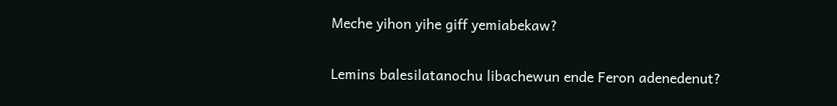Meche yihon yihe giff yemiabekaw?

Lemins balesilatanochu libachewun ende Feron adenedenut?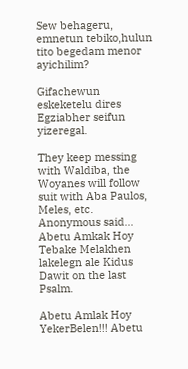Sew behageru, emnetun tebiko,hulun tito begedam menor ayichilim?

Gifachewun eskeketelu dires Egziabher seifun yizeregal.

They keep messing with Waldiba, the Woyanes will follow suit with Aba Paulos, Meles, etc.
Anonymous said...
Abetu Amkak Hoy Tebake Melakhen lakelegn ale Kidus Dawit on the last Psalm.

Abetu Amlak Hoy YekerBelen!!! Abetu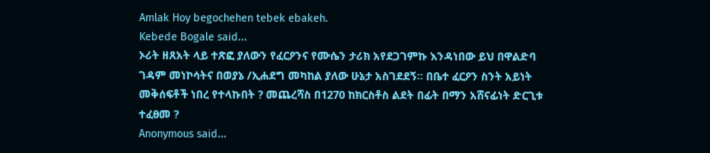Amlak Hoy begochehen tebek ebakeh.
Kebede Bogale said...
ኦሪት ዘጸአት ላይ ተጽፎ ያለውን የፈርዖንና የሙሴን ታሪክ አየደጋገምኩ እንዳነበው ይህ በዋልድባ ገዳም መነኮሳትና በወያኔ /ኢሐደግ መካከል ያለው ሁኔታ አስገደደኝ። በቤተ ፈርዖን ስንት አይነት መቅሰፍቶች ነበረ የተላኩበት ? መጨረሻስ በ1270 ከክርስቶስ ልደት በፊት በማን አሸናፊነት ድርጊቱ ተፈፀመ ?
Anonymous said...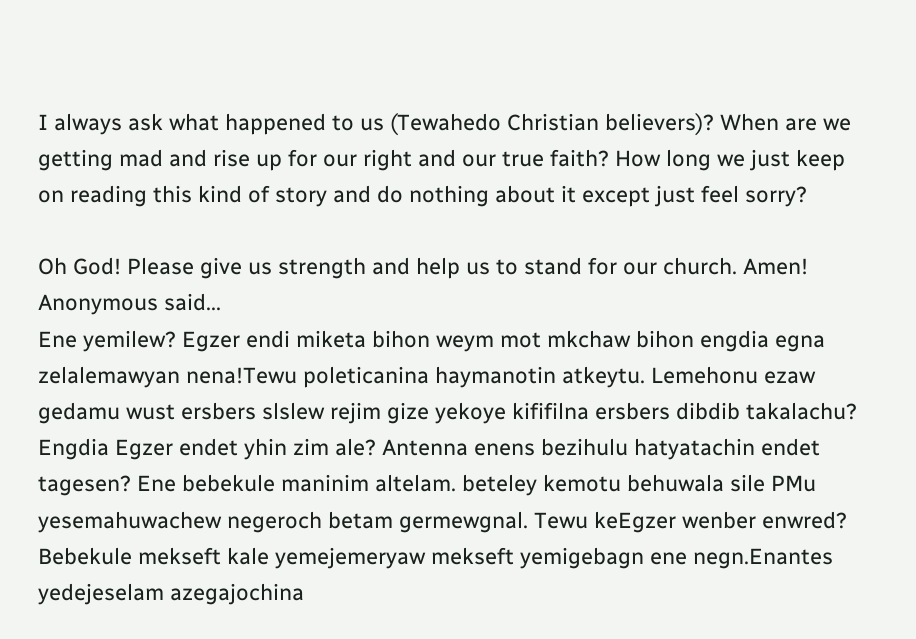I always ask what happened to us (Tewahedo Christian believers)? When are we getting mad and rise up for our right and our true faith? How long we just keep on reading this kind of story and do nothing about it except just feel sorry?

Oh God! Please give us strength and help us to stand for our church. Amen!
Anonymous said...
Ene yemilew? Egzer endi miketa bihon weym mot mkchaw bihon engdia egna zelalemawyan nena!Tewu poleticanina haymanotin atkeytu. Lemehonu ezaw gedamu wust ersbers slslew rejim gize yekoye kififilna ersbers dibdib takalachu? Engdia Egzer endet yhin zim ale? Antenna enens bezihulu hatyatachin endet tagesen? Ene bebekule maninim altelam. beteley kemotu behuwala sile PMu yesemahuwachew negeroch betam germewgnal. Tewu keEgzer wenber enwred? Bebekule mekseft kale yemejemeryaw mekseft yemigebagn ene negn.Enantes yedejeselam azegajochina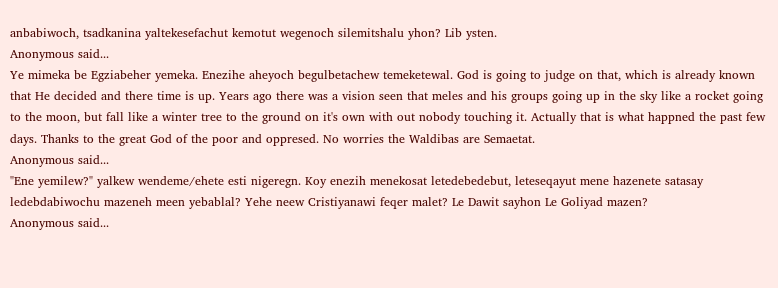anbabiwoch, tsadkanina yaltekesefachut kemotut wegenoch silemitshalu yhon? Lib ysten.
Anonymous said...
Ye mimeka be Egziabeher yemeka. Enezihe aheyoch begulbetachew temeketewal. God is going to judge on that, which is already known that He decided and there time is up. Years ago there was a vision seen that meles and his groups going up in the sky like a rocket going to the moon, but fall like a winter tree to the ground on it's own with out nobody touching it. Actually that is what happned the past few days. Thanks to the great God of the poor and oppresed. No worries the Waldibas are Semaetat.
Anonymous said...
"Ene yemilew?" yalkew wendeme/ehete esti nigeregn. Koy enezih menekosat letedebedebut, leteseqayut mene hazenete satasay ledebdabiwochu mazeneh meen yebablal? Yehe neew Cristiyanawi feqer malet? Le Dawit sayhon Le Goliyad mazen?
Anonymous said...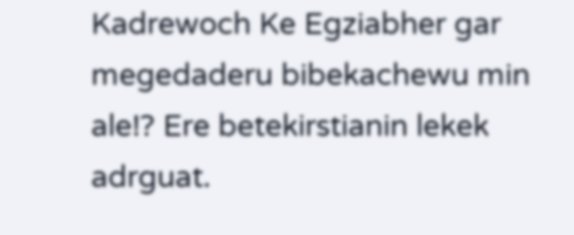Kadrewoch Ke Egziabher gar megedaderu bibekachewu min ale!? Ere betekirstianin lekek adrguat.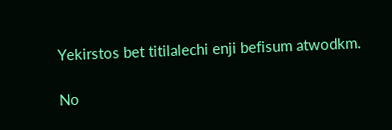Yekirstos bet titilalechi enji befisum atwodkm.

No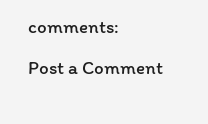comments:

Post a Comment